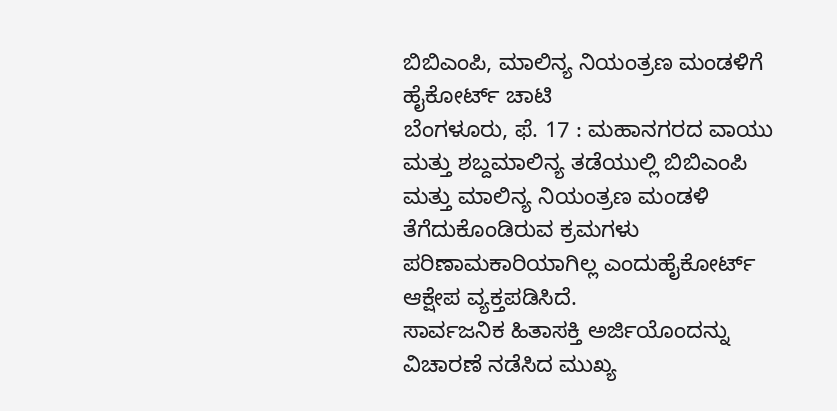ಬಿಬಿಎಂಪಿ, ಮಾಲಿನ್ಯ ನಿಯಂತ್ರಣ ಮಂಡಳಿಗೆ ಹೈಕೋರ್ಟ್ ಚಾಟಿ
ಬೆಂಗಳೂರು, ಫೆ. 17 : ಮಹಾನಗರದ ವಾಯು ಮತ್ತು ಶಬ್ದಮಾಲಿನ್ಯ ತಡೆಯುಲ್ಲಿ ಬಿಬಿಎಂಪಿ ಮತ್ತು ಮಾಲಿನ್ಯ ನಿಯಂತ್ರಣ ಮಂಡಳಿ ತೆಗೆದುಕೊಂಡಿರುವ ಕ್ರಮಗಳು ಪರಿಣಾಮಕಾರಿಯಾಗಿಲ್ಲ ಎಂದುಹೈಕೋರ್ಟ್ ಆಕ್ಷೇಪ ವ್ಯಕ್ತಪಡಿಸಿದೆ.
ಸಾರ್ವಜನಿಕ ಹಿತಾಸಕ್ತಿ ಅರ್ಜಿಯೊಂದನ್ನು ವಿಚಾರಣೆ ನಡೆಸಿದ ಮುಖ್ಯ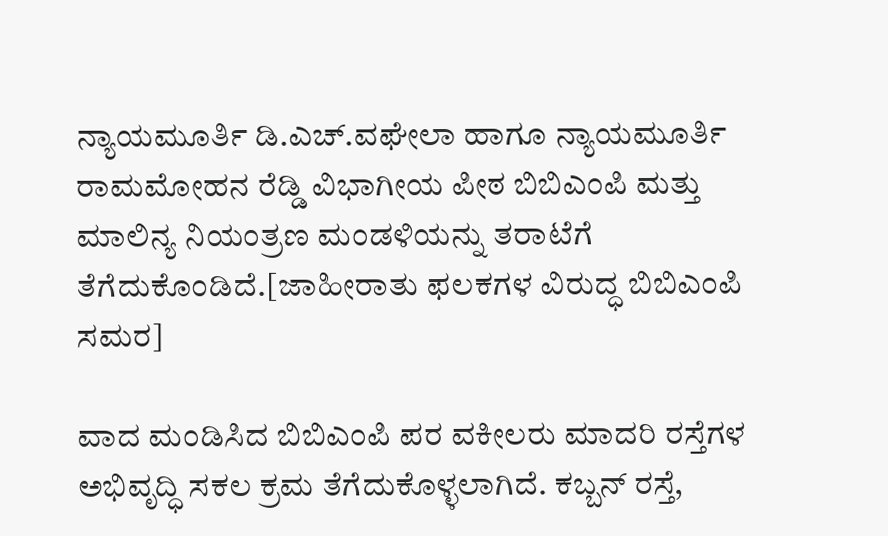ನ್ಯಾಯಮೂರ್ತಿ ಡಿ.ಎಚ್.ವಘೇಲಾ ಹಾಗೂ ನ್ಯಾಯಮೂರ್ತಿ ರಾಮಮೋಹನ ರೆಡ್ಡಿ ವಿಭಾಗೀಯ ಪೀಠ ಬಿಬಿಎಂಪಿ ಮತ್ತು ಮಾಲಿನ್ಯ ನಿಯಂತ್ರಣ ಮಂಡಳಿಯನ್ನು ತರಾಟೆಗೆ ತೆಗೆದುಕೊಂಡಿದೆ.[ಜಾಹೀರಾತು ಫಲಕಗಳ ವಿರುದ್ಧ ಬಿಬಿಎಂಪಿ ಸಮರ]

ವಾದ ಮಂಡಿಸಿದ ಬಿಬಿಎಂಪಿ ಪರ ವಕೀಲರು ಮಾದರಿ ರಸ್ತೆಗಳ ಅಭಿವೃದ್ಧಿ ಸಕಲ ಕ್ರಮ ತೆಗೆದುಕೊಳ್ಳಲಾಗಿದೆ. ಕಬ್ಬನ್ ರಸ್ತೆ,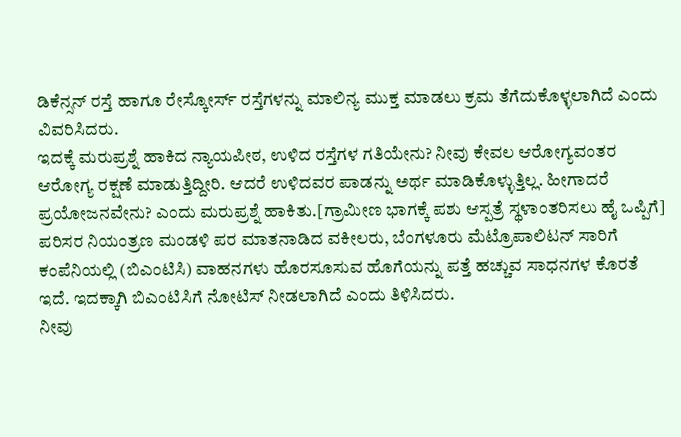ಡಿಕೆನ್ಸನ್ ರಸ್ತೆ ಹಾಗೂ ರೇಸ್ಕೋರ್ಸ್ ರಸ್ತೆಗಳನ್ನು ಮಾಲಿನ್ಯ ಮುಕ್ತ ಮಾಡಲು ಕ್ರಮ ತೆಗೆದುಕೊಳ್ಳಲಾಗಿದೆ ಎಂದು ವಿವರಿಸಿದರು.
ಇದಕ್ಕೆ ಮರುಪ್ರಶ್ನೆ ಹಾಕಿದ ನ್ಯಾಯಪೀಠ, ಉಳಿದ ರಸ್ತೆಗಳ ಗತಿಯೇನು? ನೀವು ಕೇವಲ ಆರೋಗ್ಯವಂತರ ಆರೋಗ್ಯ ರಕ್ಷಣೆ ಮಾಡುತ್ತಿದ್ದೀರಿ. ಆದರೆ ಉಳಿದವರ ಪಾಡನ್ನು ಅರ್ಥ ಮಾಡಿಕೊಳ್ಳುತ್ತಿಲ್ಲ. ಹೀಗಾದರೆ ಪ್ರಯೋಜನವೇನು? ಎಂದು ಮರುಪ್ರಶ್ನೆ ಹಾಕಿತು.[ಗ್ರಾಮೀಣ ಭಾಗಕ್ಕೆ ಪಶು ಆಸ್ಪತ್ರೆ ಸ್ಥಳಾಂತರಿಸಲು ಹೈ ಒಪ್ಪಿಗೆ]
ಪರಿಸರ ನಿಯಂತ್ರಣ ಮಂಡಳಿ ಪರ ಮಾತನಾಡಿದ ವಕೀಲರು, ಬೆಂಗಳೂರು ಮೆಟ್ರೊಪಾಲಿಟನ್ ಸಾರಿಗೆ ಕಂಪೆನಿಯಲ್ಲಿ (ಬಿಎಂಟಿಸಿ) ವಾಹನಗಳು ಹೊರಸೂಸುವ ಹೊಗೆಯನ್ನು ಪತ್ತೆ ಹಚ್ಚುವ ಸಾಧನಗಳ ಕೊರತೆ ಇದೆ. ಇದಕ್ಕಾಗಿ ಬಿಎಂಟಿಸಿಗೆ ನೋಟಿಸ್ ನೀಡಲಾಗಿದೆ ಎಂದು ತಿಳಿಸಿದರು.
ನೀವು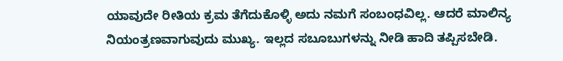ಯಾವುದೇ ರೀತಿಯ ಕ್ರಮ ತೆಗೆದುಕೊಳ್ಳಿ ಅದು ನಮಗೆ ಸಂಬಂಧವಿಲ್ಲ. ಆದರೆ ಮಾಲಿನ್ಯ ನಿಯಂತ್ರಣವಾಗುವುದು ಮುಖ್ಯ. ಇಲ್ಲದ ಸಬೂಬುಗಳನ್ನು ನೀಡಿ ಹಾದಿ ತಪ್ಪಿಸಬೇಡಿ.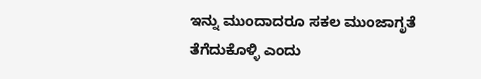ಇನ್ನು ಮುಂದಾದರೂ ಸಕಲ ಮುಂಜಾಗೃತೆ ತೆಗೆದುಕೊಳ್ಳಿ ಎಂದು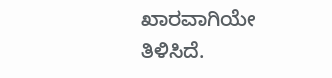ಖಾರವಾಗಿಯೇ ತಿಳಿಸಿದೆ.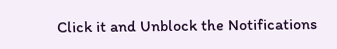Click it and Unblock the Notifications